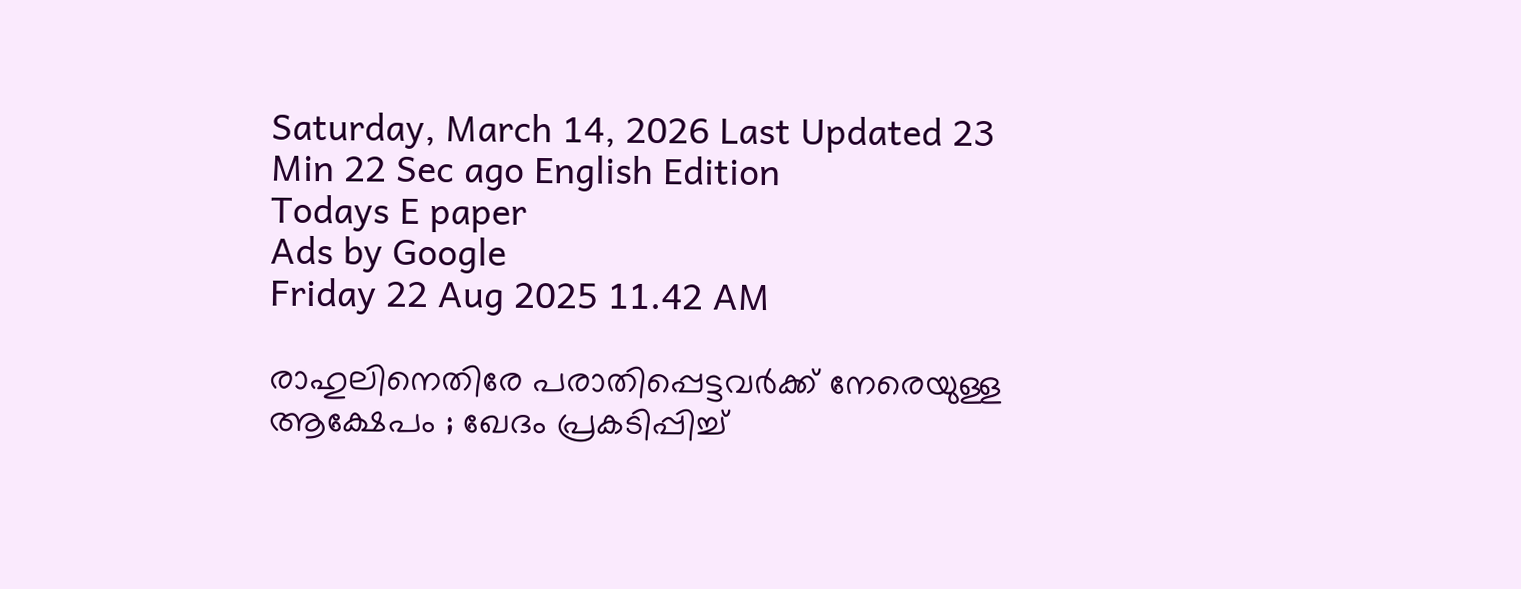Saturday, March 14, 2026 Last Updated 23 Min 22 Sec ago English Edition
Todays E paper
Ads by Google
Friday 22 Aug 2025 11.42 AM

രാഹുലിനെതിരേ പരാതിപ്പെട്ടവര്‍ക്ക് നേരെയുള്ള ആക്ഷേപം ; ഖേദം പ്രകടിപ്പിച്ച്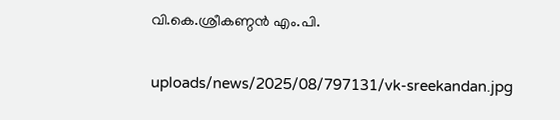വി.കെ.ശ്രീകണ്ഠന്‍ എം.പി.

uploads/news/2025/08/797131/vk-sreekandan.jpg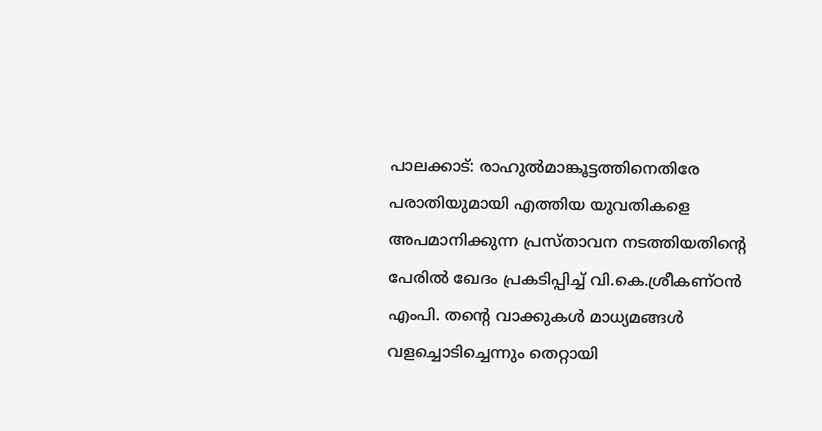പാലക്കാട്: രാഹുല്‍മാങ്കൂട്ടത്തിനെതിരേ പരാതിയുമായി എത്തിയ യുവതികളെ അപമാനിക്കുന്ന പ്രസ്താവന നടത്തിയതിന്റെ പേരില്‍ ഖേദം പ്രകടിപ്പിച്ച് വി.കെ.ശ്രീകണ്ഠന്‍ എംപി. തന്റെ വാക്കുകള്‍ മാധ്യമങ്ങള്‍ വളച്ചൊടിച്ചെന്നും തെറ്റായി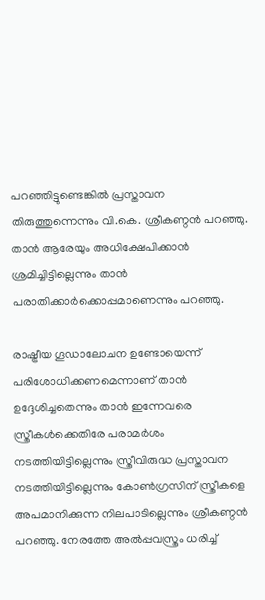പറഞ്ഞിട്ടുണ്ടെങ്കില്‍ പ്രസ്താവന തിരുത്തുന്നെന്നും വി.കെ. ശ്രീകണ്ഠന്‍ പറഞ്ഞു. താന്‍ ആരേയും അധിക്ഷേപിക്കാന്‍ ശ്രമിച്ചിട്ടില്ലെന്നും താന്‍ പരാതിക്കാര്‍ക്കൊപ്പമാണെന്നും പറഞ്ഞു.

രാഷ്ട്രീയ ഗൂഡാലോചന ഉണ്ടോയെന്ന് പരിശോധിക്കണമെന്നാണ് താന്‍ ഉദ്ദേശിച്ചതെന്നും താന്‍ ഇന്നേവരെ സ്ത്രീകള്‍ക്കെതിരേ പരാമര്‍ശം നടത്തിയിട്ടില്ലെന്നും സ്ത്രീവിരുദ്ധ പ്രസ്താവന നടത്തിയിട്ടില്ലെന്നും കോണ്‍ഗ്രസിന് സ്ത്രീകളെ അപമാനിക്കുന്ന നിലപാടില്ലെന്നും ശ്രീകണ്ഠന്‍ പറഞ്ഞു. നേരത്തേ അല്‍പ്പവസ്ത്രം ധരിച്ച്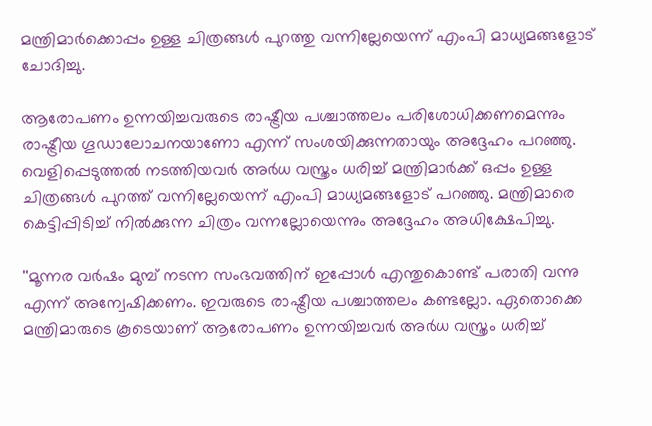മന്ത്രിമാര്‍ക്കൊപ്പം ഉള്ള ചിത്രങ്ങള്‍ പുറത്തു വന്നില്ലേയെന്ന് എംപി മാധ്യമങ്ങളോട് ചോദിച്ചു.

ആരോപണം ഉന്നയിച്ചവരുടെ രാഷ്ട്രീയ പശ്ചാത്തലം പരിശോധിക്കണമെന്നും രാഷ്ട്രീയ ഗൂഡാലോചനയാണോ എന്ന് സംശയിക്കുന്നതായും അദ്ദേഹം പറഞ്ഞു. വെളിപ്പെടുത്തല്‍ നടത്തിയവര്‍ അര്‍ധ വസ്ത്രം ധരിച്ച് മന്ത്രിമാര്‍ക്ക് ഒപ്പം ഉള്ള ചിത്രങ്ങള്‍ പുറത്ത് വന്നില്ലേയെന്ന് എംപി മാധ്യമങ്ങളോട് പറഞ്ഞു. മന്ത്രിമാരെ കെട്ടിപ്പിടിച്ച് നില്‍ക്കുന്ന ചിത്രം വന്നല്ലോയെന്നും അദ്ദേഹം അധിക്ഷേപിച്ചു.

''മൂന്നര വര്‍ഷം മുമ്പ് നടന്ന സംഭവത്തിന് ഇപ്പോള്‍ എന്തുകൊണ്ട് പരാതി വന്നു എന്ന് അന്വേഷിക്കണം. ഇവരുടെ രാഷ്ട്രീയ പശ്ചാത്തലം കണ്ടല്ലോ. ഏതൊക്കെ മന്ത്രിമാരുടെ കൂടെയാണ് ആരോപണം ഉന്നയിച്ചവര്‍ അര്‍ധ വസ്ത്രം ധരിച്ച്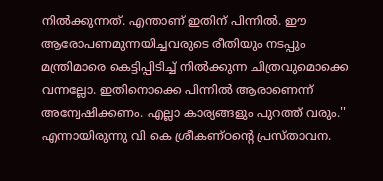നില്‍ക്കുന്നത്. എന്താണ് ഇതിന് പിന്നില്‍. ഈ ആരോപണമുന്നയിച്ചവരുടെ രീതിയും നടപ്പും മന്ത്രിമാരെ കെട്ടിപ്പിടിച്ച് നില്‍ക്കുന്ന ചിത്രവുമൊക്കെ വന്നല്ലോ. ഇതിനൊക്കെ പിന്നില്‍ ആരാണെന്ന് അന്വേഷിക്കണം. എല്ലാ കാര്യങ്ങളും പുറത്ത് വരും.'' എന്നായിരുന്നു വി കെ ശ്രീകണ്ഠന്റെ പ്രസ്താവന.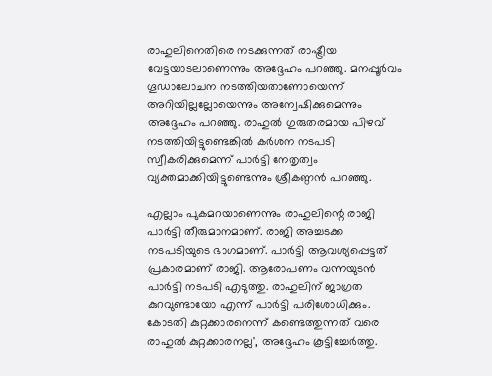രാഹുലിനെതിരെ നടക്കുന്നത് രാഷ്ട്രീയ വേട്ടയാടലാണെന്നും അദ്ദേഹം പറഞ്ഞു. മനപ്പൂര്‍വം ഗൂഡാലോചന നടത്തിയതാണോയെന്ന് അറിയില്ലല്ലോയെന്നും അന്വേഷിക്കുമെന്നും അദ്ദേഹം പറഞ്ഞു. രാഹുല്‍ ഗുരുതരമായ പിഴവ് നടത്തിയിട്ടുണ്ടെങ്കില്‍ കര്‍ശന നടപടി സ്വീകരിക്കുമെന്ന് പാര്‍ട്ടി നേതൃത്വം വ്യക്തമാക്കിയിട്ടുണ്ടെന്നും ശ്രീകണ്ഠന്‍ പറഞ്ഞു.

എല്ലാം പുകമറയാണെന്നും രാഹുലിന്റെ രാജി പാര്‍ട്ടി തീരുമാനമാണ്. രാജി അച്ചടക്ക നടപടിയുടെ ഭാഗമാണ്. പാര്‍ട്ടി ആവശ്യപ്പെട്ടത് പ്രകാരമാണ് രാജി. ആരോപണം വന്നയുടന്‍ പാര്‍ട്ടി നടപടി എടുത്തു. രാഹുലിന് ജാഗ്രത കുറവുണ്ടായോ എന്ന് പാര്‍ട്ടി പരിശോധിക്കും. കോടതി കുറ്റക്കാരനെന്ന് കണ്ടെത്തുന്നത് വരെ രാഹുല്‍ കുറ്റക്കാരനല്ല', അദ്ദേഹം കൂട്ടിച്ചേര്‍ത്തു.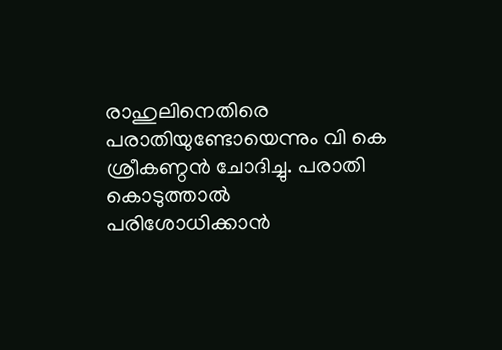രാഹുലിനെതിരെ പരാതിയുണ്ടോയെന്നും വി കെ ശ്രീകണ്ഠന്‍ ചോദിച്ചു. പരാതി കൊടുത്താല്‍ പരിശോധിക്കാന്‍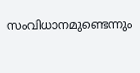സംവിധാനമുണ്ടെന്നും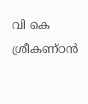വി കെ ശ്രീകണ്ഠന്‍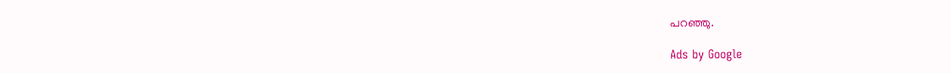പറഞ്ഞു.

Ads by Google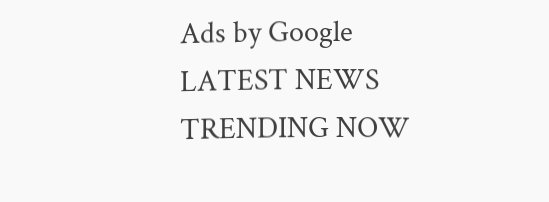Ads by Google
LATEST NEWS
TRENDING NOW